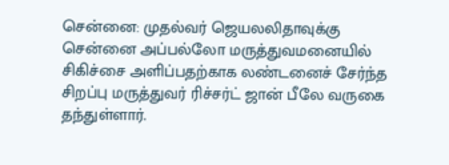சென்னை: முதல்வர் ஜெயலலிதாவுக்கு சென்னை அப்பல்லோ மருத்துவமனையில் சிகிச்சை அளிப்பதற்காக லண்டனைச் சேர்ந்த சிறப்பு மருத்துவர் ரிச்சர்ட் ஜான் பீலே வருகை தந்துள்ளார்.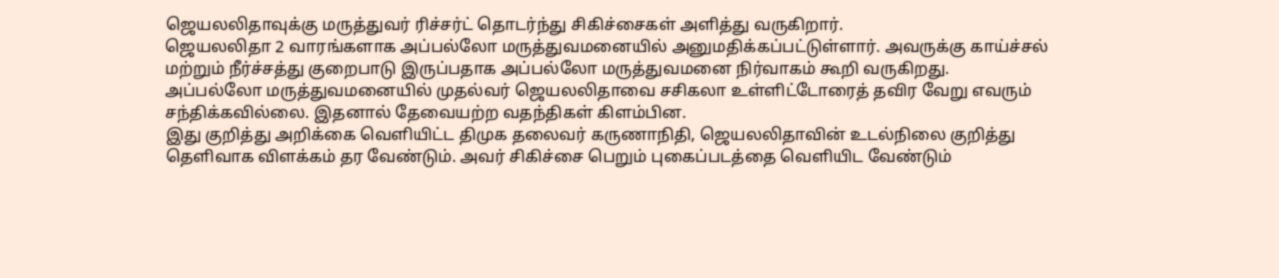ஜெயலலிதாவுக்கு மருத்துவர் ரிச்சர்ட் தொடர்ந்து சிகிச்சைகள் அளித்து வருகிறார்.
ஜெயலலிதா 2 வாரங்களாக அப்பல்லோ மருத்துவமனையில் அனுமதிக்கப்பட்டுள்ளார். அவருக்கு காய்ச்சல் மற்றும் நீர்ச்சத்து குறைபாடு இருப்பதாக அப்பல்லோ மருத்துவமனை நிர்வாகம் கூறி வருகிறது.
அப்பல்லோ மருத்துவமனையில் முதல்வர் ஜெயலலிதாவை சசிகலா உள்ளிட்டோரைத் தவிர வேறு எவரும் சந்திக்கவில்லை. இதனால் தேவையற்ற வதந்திகள் கிளம்பின.
இது குறித்து அறிக்கை வெளியிட்ட திமுக தலைவர் கருணாநிதி, ஜெயலலிதாவின் உடல்நிலை குறித்து தெளிவாக விளக்கம் தர வேண்டும். அவர் சிகிச்சை பெறும் புகைப்படத்தை வெளியிட வேண்டும்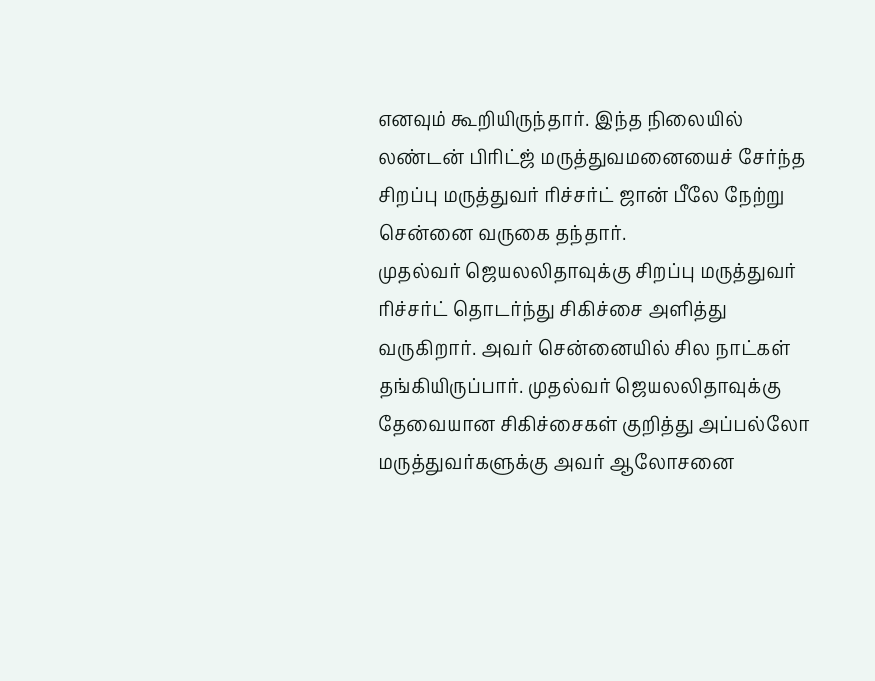எனவும் கூறியிருந்தார். இந்த நிலையில் லண்டன் பிரிட்ஜ் மருத்துவமனையைச் சேர்ந்த சிறப்பு மருத்துவர் ரிச்சர்ட் ஜான் பீலே நேற்று சென்னை வருகை தந்தார்.
முதல்வர் ஜெயலலிதாவுக்கு சிறப்பு மருத்துவர் ரிச்சர்ட் தொடர்ந்து சிகிச்சை அளித்து வருகிறார். அவர் சென்னையில் சில நாட்கள் தங்கியிருப்பார். முதல்வர் ஜெயலலிதாவுக்கு தேவையான சிகிச்சைகள் குறித்து அப்பல்லோ மருத்துவர்களுக்கு அவர் ஆலோசனை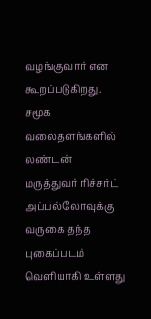வழங்குவார் என கூறப்படுகிறது.
சமூக வலைதளங்களில் லண்டன் மருத்துவர் ரிச்சர்ட் அப்பல்லோவுக்கு வருகை தந்த புகைப்படம் வெளியாகி உள்ளது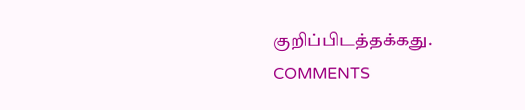குறிப்பிடத்தக்கது.
COMMENTS